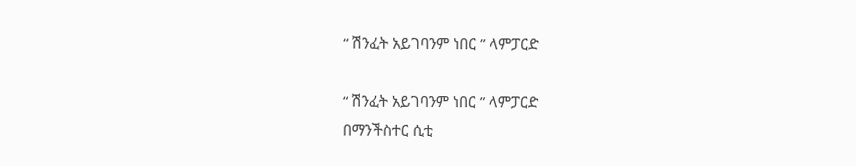“ ሽንፈት አይገባንም ነበር ” ላምፓርድ

“ ሽንፈት አይገባንም ነበር ” ላምፓርድ
በማንችስተር ሲቲ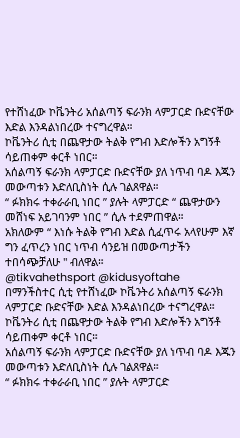የተሸነፈው ኮቬንትሪ አሰልጣኝ ፍራንክ ላምፓርድ ቡድናቸው እድል እንዳልነበረው ተናግረዋል።
ኮቬንትሪ ሲቲ በጨዋታው ትልቅ የግብ እድሎችን አግኝቶ ሳይጠቀም ቀርቶ ነበር።
አሰልጣኝ ፍራንክ ላምፓርድ ቡድናቸው ያለ ነጥብ ባዶ እጁን መውጣቱን እድለቢስነት ሲሉ ገልጸዋል።
“ ፉክክሩ ተቀራራቢ ነበር ” ያሉት ላምፓርድ “ ጨዋታውን መሸነፍ አይገባንም ነበር ” ሲሉ ተደምጠዋል።
አክለውም “ እነሱ ትልቅ የግብ እድል ሲፈጥሩ አላየሁም እኛ ግን ፈጥረን ነበር ነጥብ ሳንይዝ በመውጣታችን ተበሳጭቻለሁ " ብለዋል።
@tikvahethsport @kidusyoftahe
በማንችስተር ሲቲ የተሸነፈው ኮቬንትሪ አሰልጣኝ ፍራንክ ላምፓርድ ቡድናቸው እድል እንዳልነበረው ተናግረዋል።
ኮቬንትሪ ሲቲ በጨዋታው ትልቅ የግብ እድሎችን አግኝቶ ሳይጠቀም ቀርቶ ነበር።
አሰልጣኝ ፍራንክ ላምፓርድ ቡድናቸው ያለ ነጥብ ባዶ እጁን መውጣቱን እድለቢስነት ሲሉ ገልጸዋል።
“ ፉክክሩ ተቀራራቢ ነበር ” ያሉት ላምፓርድ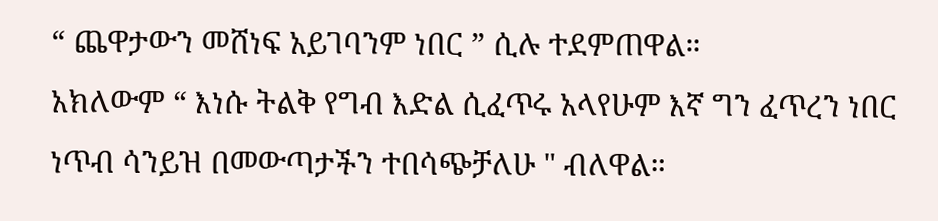“ ጨዋታውን መሸነፍ አይገባንም ነበር ” ሲሉ ተደምጠዋል።
አክለውም “ እነሱ ትልቅ የግብ እድል ሲፈጥሩ አላየሁም እኛ ግን ፈጥረን ነበር ነጥብ ሳንይዝ በመውጣታችን ተበሳጭቻለሁ " ብለዋል።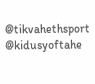@tikvahethsport @kidusyoftahe